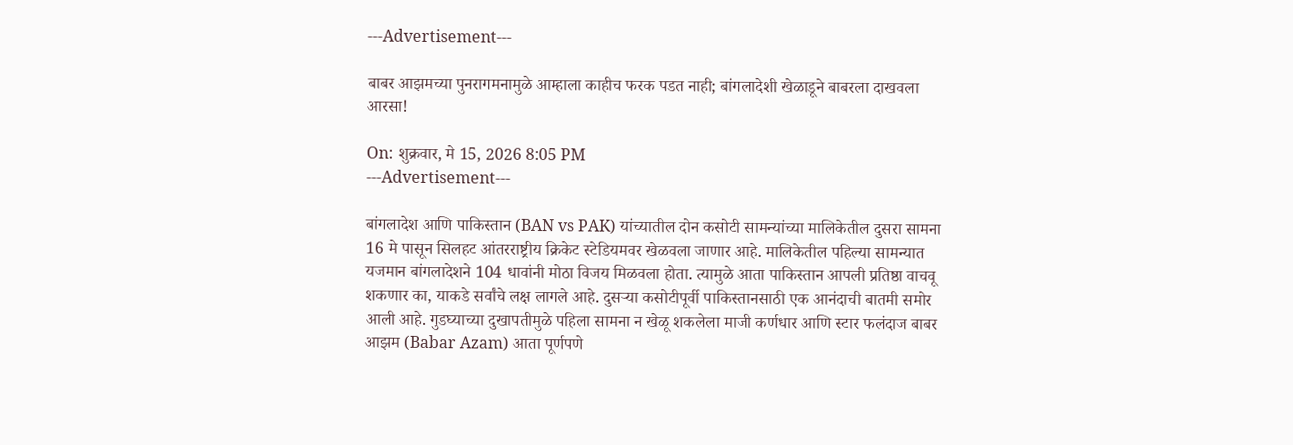---Advertisement---

बाबर आझमच्या पुनरागमनामुळे आम्हाला काहीच फरक पडत नाही; बांगलादेशी खेळाडूने बाबरला दाखवला आरसा!

On: शुक्रवार, मे 15, 2026 8:05 PM
---Advertisement---

बांगलादेश आणि पाकिस्तान (BAN vs PAK) यांच्यातील दोन कसोटी सामन्यांच्या मालिकेतील दुसरा सामना 16 मे पासून सिलहट आंतरराष्ट्रीय क्रिकेट स्टेडियमवर खेळवला जाणार आहे. मालिकेतील पहिल्या सामन्यात यजमान बांगलादेशने 104 धावांनी मोठा विजय मिळवला होता. त्यामुळे आता पाकिस्तान आपली प्रतिष्ठा वाचवू शकणार का, याकडे सर्वांचे लक्ष लागले आहे. दुसऱ्या कसोटीपूर्वी पाकिस्तानसाठी एक आनंदाची बातमी समोर आली आहे. गुडघ्याच्या दुखापतीमुळे पहिला सामना न खेळू शकलेला माजी कर्णधार आणि स्टार फलंदाज बाबर आझम (Babar Azam) आता पूर्णपणे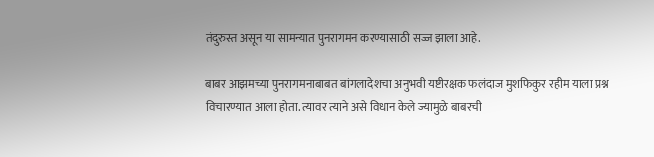तंदुरुस्त असून या सामन्यात पुनरागमन करण्यासाठी सज्ज झाला आहे.

बाबर आझमच्या पुनरागमनाबाबत बांगलादेशचा अनुभवी यष्टीरक्षक फलंदाज मुशफिकुर रहीम याला प्रश्न विचारण्यात आला होता. त्यावर त्याने असे विधान केले ज्यामुळे बाबरची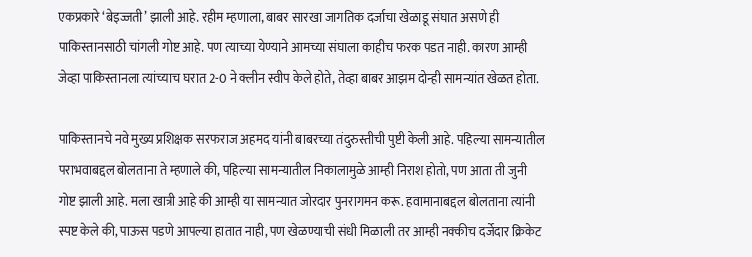एकप्रकारे ‘बेइज्जती’ झाली आहे. रहीम म्हणाला, बाबर सारखा जागतिक दर्जाचा खेळाडू संघात असणे ही पाकिस्तानसाठी चांगली गोष्ट आहे. पण त्याच्या येण्याने आमच्या संघाला काहीच फरक पडत नाही. कारण आम्ही जेव्हा पाकिस्तानला त्यांच्याच घरात 2-0 ने क्लीन स्वीप केले होते, तेव्हा बाबर आझम दोन्ही सामन्यांत खेळत होता.

पाकिस्तानचे नवे मुख्य प्रशिक्षक सरफराज अहमद यांनी बाबरच्या तंदुरुस्तीची पुष्टी केली आहे. पहिल्या सामन्यातील पराभवाबद्दल बोलताना ते म्हणाले की, पहिल्या सामन्यातील निकालामुळे आम्ही निराश होतो, पण आता ती जुनी गोष्ट झाली आहे. मला खात्री आहे की आम्ही या सामन्यात जोरदार पुनरागमन करू. हवामानाबद्दल बोलताना त्यांनी स्पष्ट केले की, पाऊस पडणे आपल्या हातात नाही, पण खेळण्याची संधी मिळाली तर आम्ही नक्कीच दर्जेदार क्रिकेट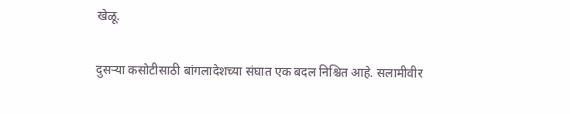खेळू.

दुसऱ्या कसोटीसाठी बांगलादेशच्या संघात एक बदल निश्चित आहे. सलामीवीर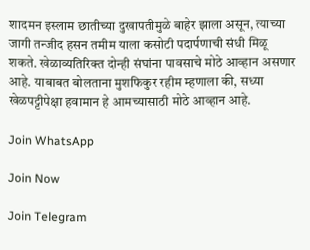शादमन इस्लाम छातीच्या दुखापतीमुळे बाहेर झाला असून, त्याच्या जागी तन्जीद हसन तमीम याला कसोटी पदार्पणाची संधी मिळू शकते. खेळाव्यतिरिक्त दोन्ही संघांना पावसाचे मोठे आव्हान असणार आहे. याबाबत बोलताना मुशफिकुर रहीम म्हणाला की, सध्या खेळपट्टीपेक्षा हवामान हे आमच्यासाठी मोठे आव्हान आहे.

Join WhatsApp

Join Now

Join Telegram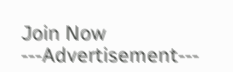Join Now
---Advertisement---